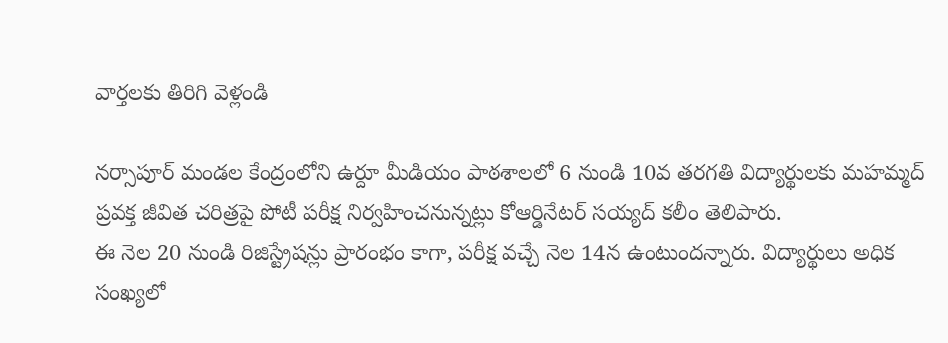వార్తలకు తిరిగి వెళ్లండి

నర్సాపూర్ మండల కేంద్రంలోని ఉర్దూ మీడియం పాఠశాలలో 6 నుండి 10వ తరగతి విద్యార్థులకు మహమ్మద్ ప్రవక్త జీవిత చరిత్రపై పోటీ పరీక్ష నిర్వహించనున్నట్లు కోఆర్డినేటర్ సయ్యద్ కలీం తెలిపారు.
ఈ నెల 20 నుండి రిజిస్ట్రేషన్లు ప్రారంభం కాగా, పరీక్ష వచ్చే నెల 14న ఉంటుందన్నారు. విద్యార్థులు అధిక సంఖ్యలో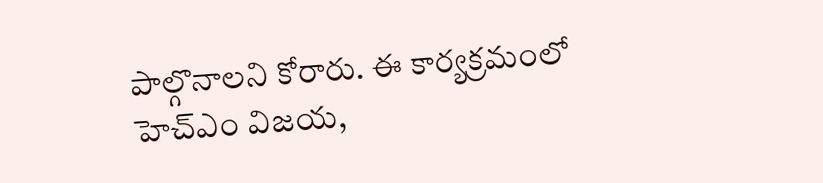పాల్గొనాలని కోరారు. ఈ కార్యక్రమంలో హెచ్ఎం విజయ,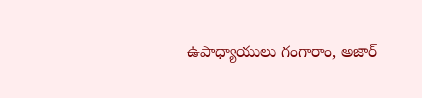ఉపాధ్యాయులు గంగారాం, అజార్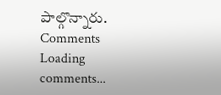పాల్గొన్నారు.
Comments
Loading comments...